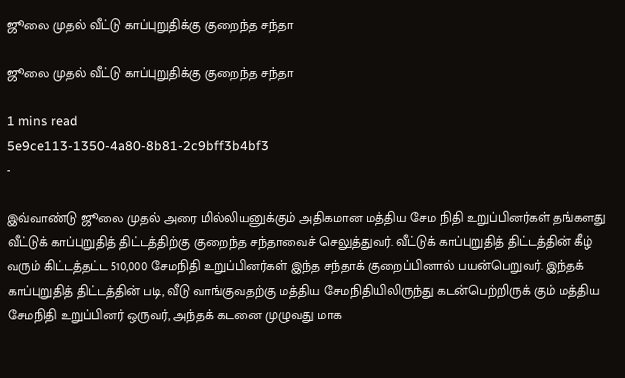ஜூலை முதல் வீட்டு காப்புறுதிக்கு குறைந்த சந்தா

ஜூலை முதல் வீட்டு காப்புறுதிக்கு குறைந்த சந்தா

1 mins read
5e9ce113-1350-4a80-8b81-2c9bff3b4bf3
-

இவ்வாண்டு ஜூலை முதல் அரை மில்லியனுக்கும் அதிகமான மத்திய சேம நிதி உறுப்பினர்கள் தங்களது வீட்டுக் காப்புறுதித் திட்டத்திற்கு குறைந்த சந்தாவைச் செலுத்துவர். வீட்டுக் காப்புறுதித் திட்டத்தின் கீழ் வரும் கிட்டத்தட்ட 510,000 சேமநிதி உறுப்பினர்கள் இந்த சந்தாக் குறைப்பினால் பயன்பெறுவர். இந்தக் காப்புறுதித் திட்டத்தின் படி, வீடு வாங்குவதற்கு மத்திய சேமநிதியிலிருந்து கடன்பெற்றிருக் கும் மத்திய சேமநிதி உறுப்பினர் ஒருவர், அந்தக் கடனை முழுவது மாக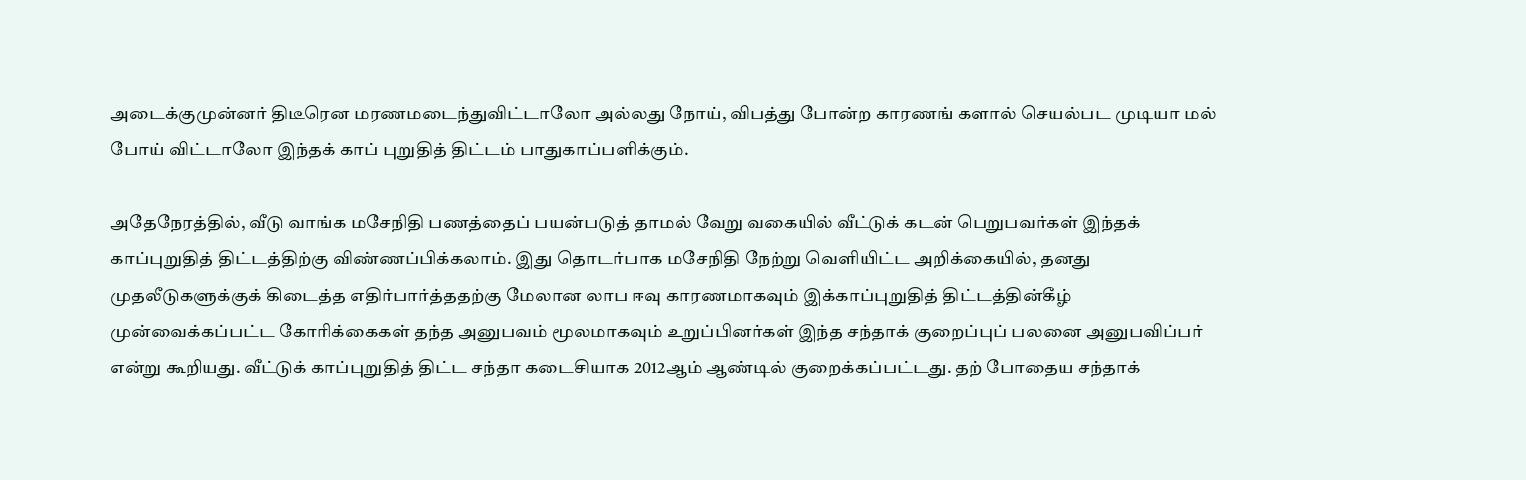அடைக்குமுன்னர் திடீரென மரணமடைந்துவிட்டாலோ அல்லது நோய், விபத்து போன்ற காரணங் களால் செயல்பட முடியா மல் போய் விட்டாலோ இந்தக் காப் புறுதித் திட்டம் பாதுகாப்பளிக்கும்.

அதேநேரத்தில், வீடு வாங்க மசேநிதி பணத்தைப் பயன்படுத் தாமல் வேறு வகையில் வீட்டுக் கடன் பெறுபவர்கள் இந்தக் காப்புறுதித் திட்டத்திற்கு விண்ணப்பிக்கலாம். இது தொடர்பாக மசேநிதி நேற்று வெளியிட்ட அறிக்கையில், தனது முதலீடுகளுக்குக் கிடைத்த எதிர்பார்த்ததற்கு மேலான லாப ஈவு காரணமாகவும் இக்காப்புறுதித் திட்டத்தின்கீழ் முன்வைக்கப்பட்ட கோரிக்கைகள் தந்த அனுபவம் மூலமாகவும் உறுப்பினர்கள் இந்த சந்தாக் குறைப்புப் பலனை அனுபவிப்பர் என்று கூறியது. வீட்டுக் காப்புறுதித் திட்ட சந்தா கடைசியாக 2012ஆம் ஆண்டில் குறைக்கப்பட்டது. தற் போதைய சந்தாக்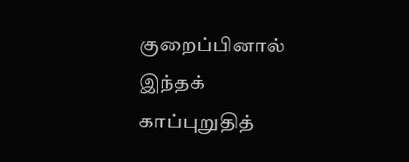குறைப்பினால் இந்தக் காப்புறுதித்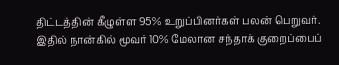திட்டத்தின் கீழுள்ள 95% உறுப்பினர்கள் பலன் பெறுவர். இதில் நான்கில் மூவர் 10% மேலான சந்தாக் குறைப்பைப்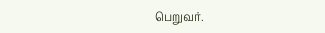பெறுவர்.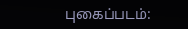புகைப்படம்: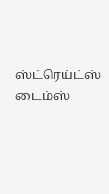ஸ்ட்ரெய்ட்ஸ் டைம்ஸ்